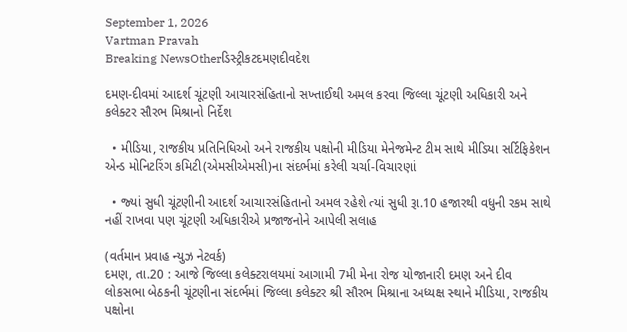September 1, 2026
Vartman Pravah
Breaking NewsOtherડિસ્ટ્રીકટદમણદીવદેશ

દમણ-દીવમાં આદર્શ ચૂંટણી આચારસંહિતાનો સખ્‍તાઈથી અમલ કરવા જિલ્લા ચૂંટણી અધિકારી અને કલેક્‍ટર સૌરભ મિશ્રાનો નિર્દેશ

  • મીડિયા, રાજકીય પ્રતિનિધિઓ અને રાજકીય પક્ષોની મીડિયા મેનેજમેન્‍ટ ટીમ સાથે મીડિયા સર્ટિફિકેશન એન્‍ડ મોનિટરિંગ કમિટી(એમસીએમસી)ના સંદર્ભમાં કરેલી ચર્ચા-વિચારણાં

  • જ્‍યાં સુધી ચૂંટણીની આદર્શ આચારસંહિતાનો અમલ રહેશે ત્‍યાં સુધી રૂા.10 હજારથી વધુની રકમ સાથે નહીં રાખવા પણ ચૂંટણી અધિકારીએ પ્રજાજનોને આપેલી સલાહ

(વર્તમાન પ્રવાહ ન્‍યુઝ નેટવર્ક)
દમણ, તા.20 : આજે જિલ્લા કલેક્‍ટરાલયમાં આગામી 7મી મેના રોજ યોજાનારી દમણ અને દીવ લોકસભા બેઠકની ચૂંટણીના સંદર્ભમાં જિલ્લા કલેક્‍ટર શ્રી સૌરભ મિશ્રાના અધ્‍યક્ષ સ્‍થાને મીડિયા, રાજકીય પક્ષોના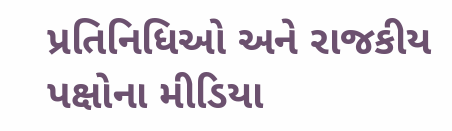પ્રતિનિધિઓ અને રાજકીય પક્ષોના મીડિયા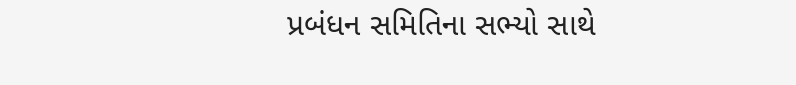પ્રબંધન સમિતિના સભ્‍યો સાથે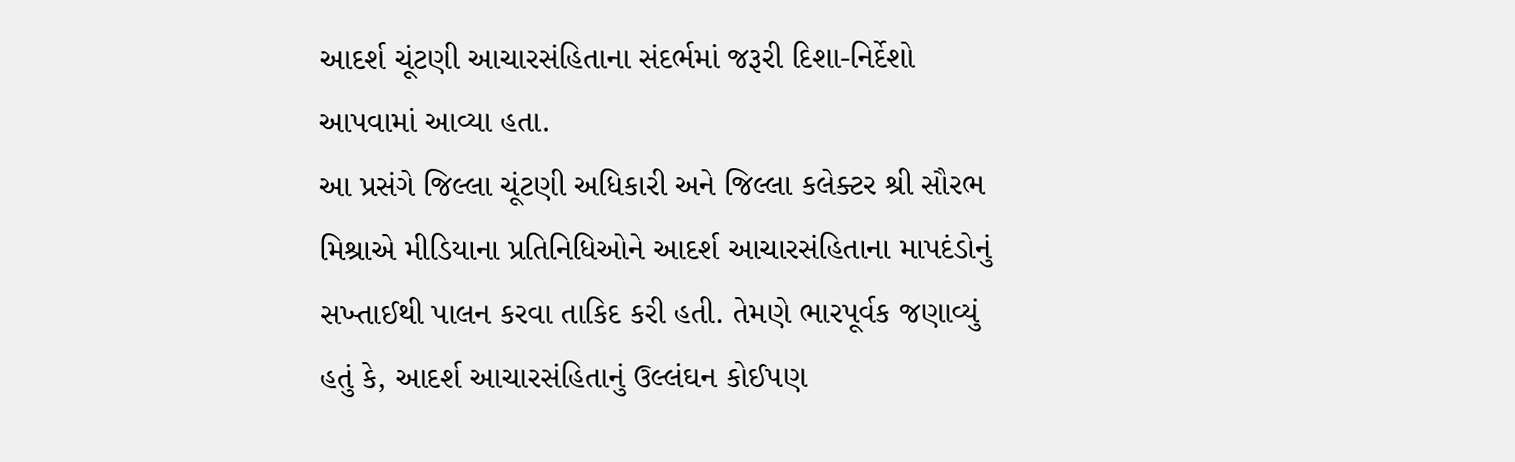આદર્શ ચૂંટણી આચારસંહિતાના સંદર્ભમાં જરૂરી દિશા-નિર્દેશો આપવામાં આવ્‍યા હતા.
આ પ્રસંગે જિલ્લા ચૂંટણી અધિકારી અને જિલ્લા કલેક્‍ટર શ્રી સૌરભ મિશ્રાએ મીડિયાના પ્રતિનિધિઓને આદર્શ આચારસંહિતાના માપદંડોનું સખ્‍તાઈથી પાલન કરવા તાકિદ કરી હતી. તેમણે ભારપૂર્વક જણાવ્‍યું હતું કે, આદર્શ આચારસંહિતાનું ઉલ્લંઘન કોઈપણ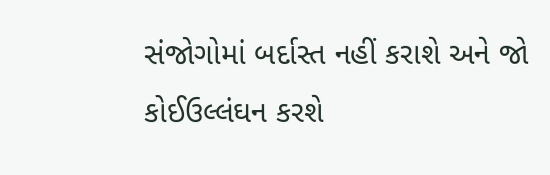સંજોગોમાં બર્દાસ્‍ત નહીં કરાશે અને જો કોઈઉલ્લંઘન કરશે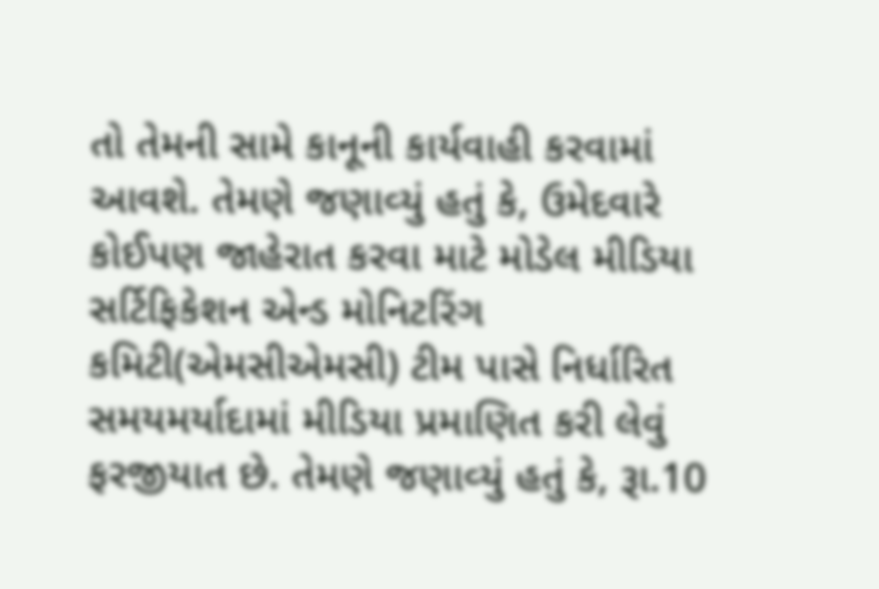તો તેમની સામે કાનૂની કાર્યવાહી કરવામાં આવશે. તેમણે જણાવ્‍યું હતું કે, ઉમેદવારે કોઈપણ જાહેરાત કરવા માટે મોડેલ મીડિયા સર્ટિફિકેશન એન્‍ડ મોનિટરિંગ કમિટી(એમસીએમસી) ટીમ પાસે નિર્ધારિત સમયમર્યાદામાં મીડિયા પ્રમાણિત કરી લેવું ફરજીયાત છે. તેમણે જણાવ્‍યું હતું કે, રૂા.10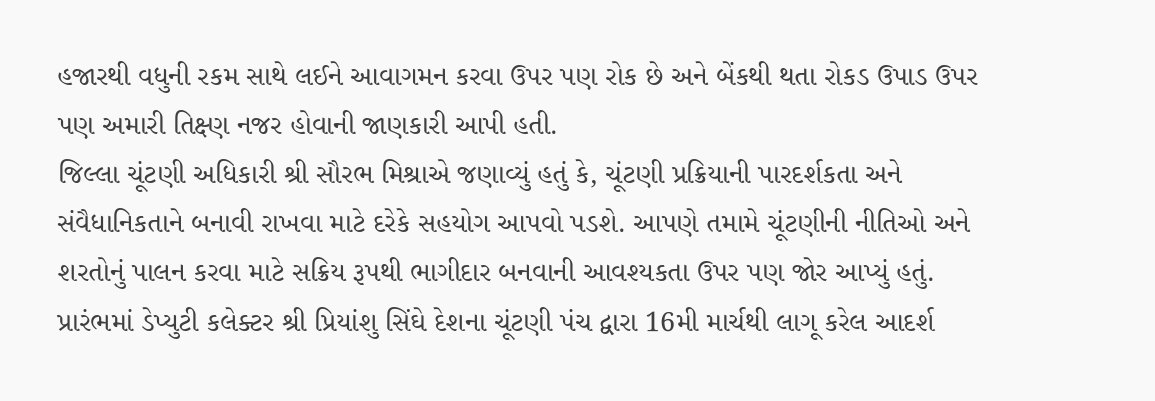હજારથી વધુની રકમ સાથે લઈને આવાગમન કરવા ઉપર પણ રોક છે અને બેંકથી થતા રોકડ ઉપાડ ઉપર પણ અમારી તિક્ષ્ણ નજર હોવાની જાણકારી આપી હતી.
જિલ્લા ચૂંટણી અધિકારી શ્રી સૌરભ મિશ્રાએ જણાવ્‍યું હતું કે, ચૂંટણી પ્રક્રિયાની પારદર્શકતા અને સંવૈધાનિકતાને બનાવી રાખવા માટે દરેકે સહયોગ આપવો પડશે. આપણે તમામે ચૂંટણીની નીતિઓ અને શરતોનું પાલન કરવા માટે સક્રિય રૂપથી ભાગીદાર બનવાની આવશ્‍યકતા ઉપર પણ જોર આપ્‍યું હતું.
પ્રારંભમાં ડેપ્‍યુટી કલેક્‍ટર શ્રી પ્રિયાંશુ સિંઘે દેશના ચૂંટણી પંચ દ્વારા 16મી માર્ચથી લાગૂ કરેલ આદર્શ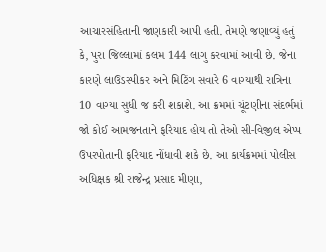આચારસંહિતાની જાણકારી આપી હતી. તેમણે જણાવ્‍યું હતું કે, પુરા જિલ્લામાં કલમ 144 લાગુ કરવામાં આવી છે. જેના કારણે લાઉડસ્‍પીકર અને મિટિંગ સવારે 6 વાગ્‍યાથી રાત્રિના 10 વાગ્‍યા સુધી જ કરી શકાશે. આ ક્રમમાં ચૂંટણીના સંદર્ભમાં જો કોઈ આમજનતાને ફરિયાદ હોય તો તેઓ સી-વિજીલ એપ્‍પ ઉપરપોતાની ફરિયાદ નોંધાવી શકે છે. આ કાર્યક્રમમાં પોલીસ અધિક્ષક શ્રી રાજેન્‍દ્ર પ્રસાદ મીણા,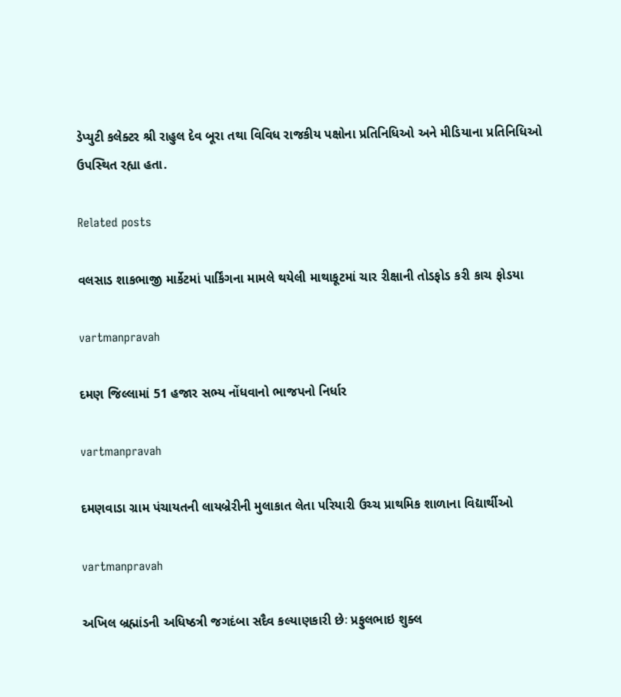ડેપ્‍યુટી કલેક્‍ટર શ્રી રાહુલ દેવ બૂરા તથા વિવિધ રાજકીય પક્ષોના પ્રતિનિધિઓ અને મીડિયાના પ્રતિનિધિઓ ઉપસ્‍થિત રહ્યા હતા.

Related posts

વલસાડ શાકભાજી માર્કેટમાં પાર્કિંગના મામલે થયેલી માથાકૂટમાં ચાર રીક્ષાની તોડફોડ કરી કાચ ફોડયા

vartmanpravah

દમણ જિલ્લામાં 51 હજાર સભ્‍ય નોંધવાનો ભાજપનો નિર્ધાર

vartmanpravah

દમણવાડા ગ્રામ પંચાયતની લાયબ્રેરીની મુલાકાત લેતા પરિયારી ઉચ્‍ચ પ્રાથમિક શાળાના વિદ્યાર્થીઓ

vartmanpravah

અખિલ બ્રહ્માંડની અધિષ્ઠત્રી જગદંબા સદૈવ કલ્‍યાણકારી છેઃ પ્રફુલભાઇ શુક્‍લ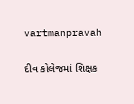vartmanpravah

દીવ કોલેજમાં શિક્ષક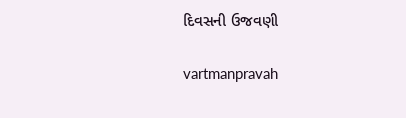દિવસની ઉજવણી

vartmanpravah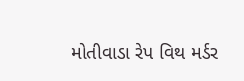મોતીવાડા રેપ વિથ મર્ડર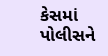કેસમાં પોલીસને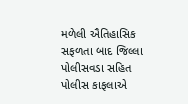મળેલી ઐતિહાસિક સફળતા બાદ જિલ્લા પોલીસવડા સહિત પોલીસ કાફલાએ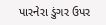પારનેરા ડુંગર ઉપર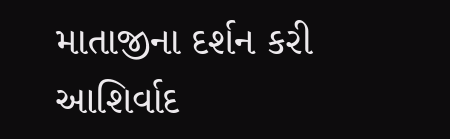માતાજીના દર્શન કરી આશિર્વાદ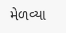મેળવ્યા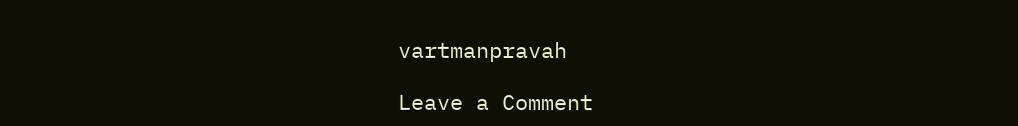vartmanpravah

Leave a Comment